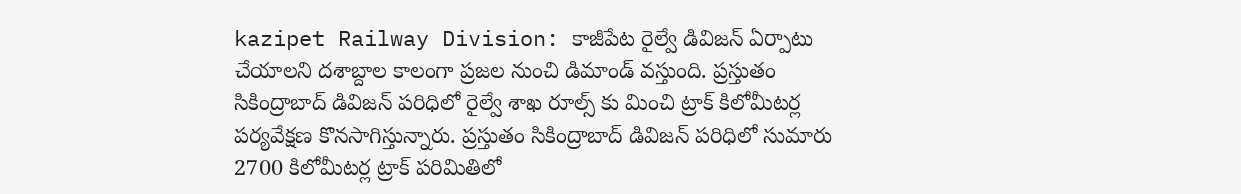kazipet Railway Division: కాజీపేట రైల్వే డివిజన్ ఏర్పాటు చేయాలని దశాబ్దాల కాలంగా ప్రజల నుంచి డిమాండ్ వస్తుంది. ప్రస్తుతం సికింద్రాబాద్ డివిజన్ పరిధిలో రైల్వే శాఖ రూల్స్ కు మించి ట్రాక్ కిలోమీటర్ల పర్యవేక్షణ కొనసాగిస్తున్నారు. ప్రస్తుతం సికింద్రాబాద్ డివిజన్ పరిధిలో సుమారు 2700 కిలోమీటర్ల ట్రాక్ పరిమితిలో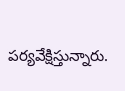పర్యవేక్షిస్తున్నారు.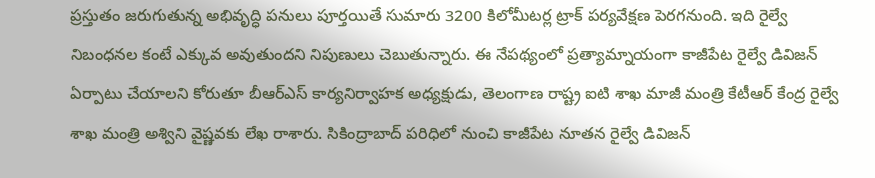ప్రస్తుతం జరుగుతున్న అభివృద్ధి పనులు పూర్తయితే సుమారు 3200 కిలోమీటర్ల ట్రాక్ పర్యవేక్షణ పెరగనుంది. ఇది రైల్వే నిబంధనల కంటే ఎక్కువ అవుతుందని నిపుణులు చెబుతున్నారు. ఈ నేపథ్యంలో ప్రత్యామ్నాయంగా కాజీపేట రైల్వే డివిజన్ ఏర్పాటు చేయాలని కోరుతూ బీఆర్ఎస్ కార్యనిర్వాహక అధ్యక్షుడు, తెలంగాణ రాష్ట్ర ఐటి శాఖ మాజీ మంత్రి కేటీఆర్ కేంద్ర రైల్వే శాఖ మంత్రి అశ్విని వైష్ణవకు లేఖ రాశారు. సికింద్రాబాద్ పరిధిలో నుంచి కాజీపేట నూతన రైల్వే డివిజన్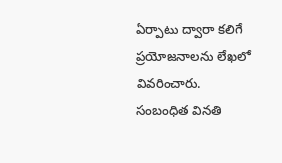ఏర్పాటు ద్వారా కలిగే ప్రయోజనాలను లేఖలో వివరించారు. సంబంధిత వినతి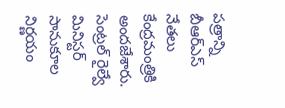పత్రాన్ని బీఆర్ఎస్ నేతలు కేంద్రమంత్రికి అందజేశారు. సెంట్రల్ రైల్వే మినిస్టర్ సానుకూల నిర్ణయం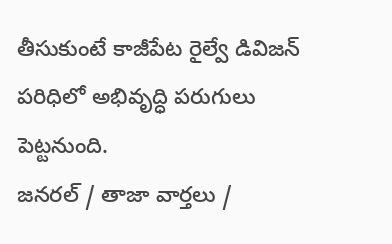తీసుకుంటే కాజీపేట రైల్వే డివిజన్ పరిధిలో అభివృద్ధి పరుగులు పెట్టనుంది.
జనరల్ / తాజా వార్తలు /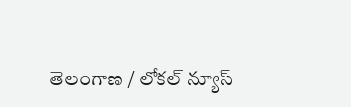తెలంగాణ / లోకల్ న్యూస్